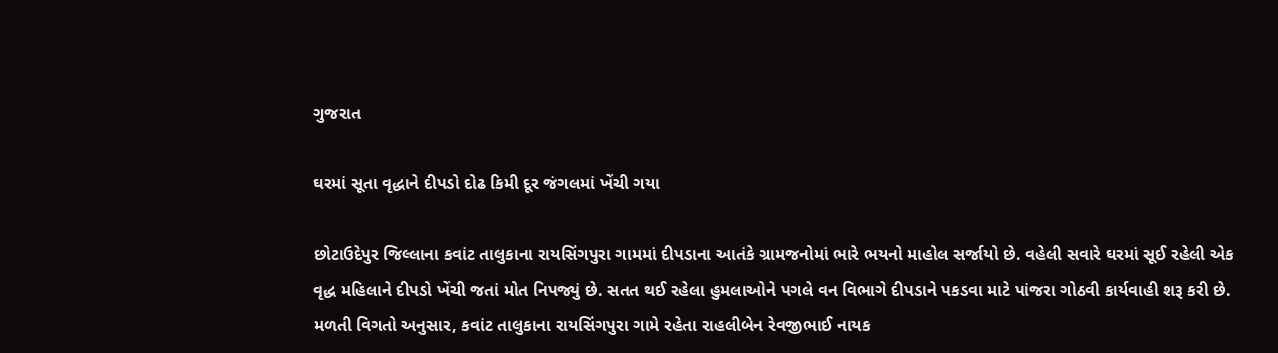ગુજરાત

ઘરમાં સૂતા વૃદ્ધાને દીપડો દોઢ કિમી દૂર જંગલમાં ખેંચી ગયા

છોટાઉદેપુર જિલ્લાના કવાંટ તાલુકાના રાયસિંગપુરા ગામમાં દીપડાના આતંકે ગ્રામજનોમાં ભારે ભયનો માહોલ સર્જાયો છે. વહેલી સવારે ઘરમાં સૂઈ રહેલી એક વૃદ્ધ મહિલાને દીપડો ખેંચી જતાં મોત નિપજ્યું છે. સતત થઈ રહેલા હુમલાઓને પગલે વન વિભાગે દીપડાને પકડવા માટે પાંજરા ગોઠવી કાર્યવાહી શરૂ કરી છે.
મળતી વિગતો અનુસાર, કવાંટ તાલુકાના રાયસિંગપુરા ગામે રહેતા રાહલીબેન રેવજીભાઈ નાયક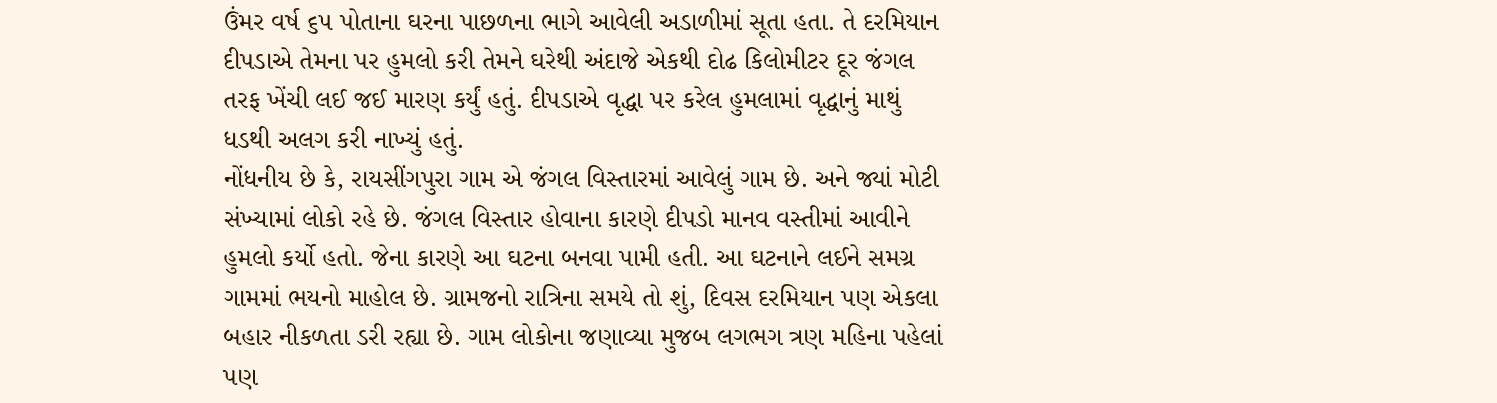ઉંમર વર્ષ ૬૫ પોતાના ઘરના પાછળના ભાગે આવેલી અડાળીમાં સૂતા હતા. તે દરમિયાન દીપડાએ તેમના પર હુમલો કરી તેમને ઘરેથી અંદાજે એકથી દોઢ કિલોમીટર દૂર જંગલ તરફ ખેંચી લઈ જઈ મારણ કર્યું હતું. દીપડાએ વૃદ્ધા પર કરેલ હુમલામાં વૃદ્ધાનું માથું ધડથી અલગ કરી નાખ્યું હતું.
નોંધનીય છે કે, રાયસીંગપુરા ગામ એ જંગલ વિસ્તારમાં આવેલું ગામ છે. અને જ્યાં મોટી સંખ્યામાં લોકો રહે છે. જંગલ વિસ્તાર હોવાના કારણે દીપડો માનવ વસ્તીમાં આવીને હુમલો કર્યો હતો. જેના કારણે આ ઘટના બનવા પામી હતી. આ ઘટનાને લઈને સમગ્ર ગામમાં ભયનો માહોલ છે. ગ્રામજનો રાત્રિના સમયે તો શું, દિવસ દરમિયાન પણ એકલા બહાર નીકળતા ડરી રહ્યા છે. ગામ લોકોના જણાવ્યા મુજબ લગભગ ત્રણ મહિના પહેલાં પણ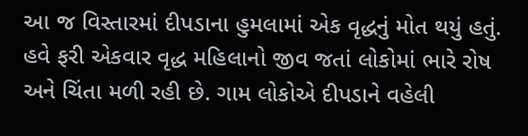આ જ વિસ્તારમાં દીપડાના હુમલામાં એક વૃદ્ધનું મોત થયું હતું. હવે ફરી એકવાર વૃદ્ધ મહિલાનો જીવ જતાં લોકોમાં ભારે રોષ અને ચિંતા મળી રહી છે. ગામ લોકોએ દીપડાને વહેલી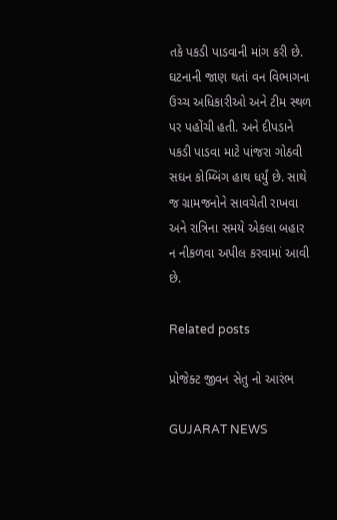તકે પકડી પાડવાની માંગ કરી છે. ઘટનાની જાણ થતાં વન વિભાગના ઉચ્ચ અધિકારીઓ અને ટીમ સ્થળ પર પહોંચી હતી. અને દીપડાને પકડી પાડવા માટે પાંજરા ગોઠવી સઘન કોમ્બિંગ હાથ ધર્યું છે. સાથે જ ગ્રામજનોને સાવચેતી રાખવા અને રાત્રિના સમયે એકલા બહાર ન નીકળવા અપીલ કરવામાં આવી છે.

Related posts

પ્રોજેક્ટ જીવન સેતુ નો આરંભ

GUJARAT NEWS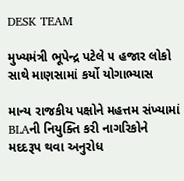DESK TEAM

મુખ્યમંત્રી ભૂપેન્દ્ર પટેલે ૫ હજાર લોકો સાથે માણસામાં કર્યો યોગાભ્યાસ

માન્ય રાજકીય પક્ષોને મહત્તમ સંખ્યામાં BLAની નિયુક્તિ કરી નાગરિકોને મદદરૂપ થવા અનુરોધ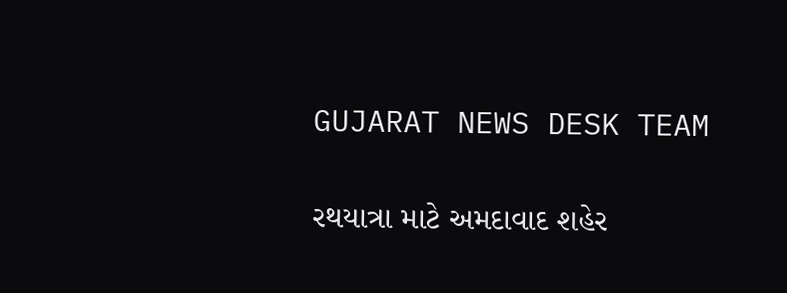GUJARAT NEWS DESK TEAM

રથયાત્રા માટે અમદાવાદ શહેર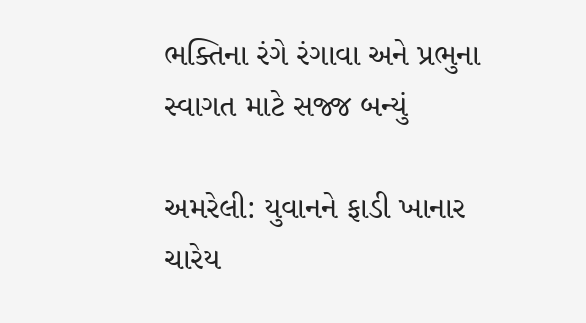ભક્તિના રંગે રંગાવા અને પ્રભુના સ્વાગત માટે સજ્જ બન્યું

અમરેલી: યુવાનને ફાડી ખાનાર ચારેય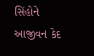સિંહોને આજીવન કેદ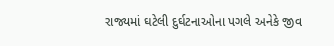રાજ્યમાં ઘટેલી દુર્ઘટનાઓના પગલે અનેકે જીવ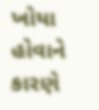ખોયા હોવાને કારણે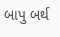બાપુ બર્થ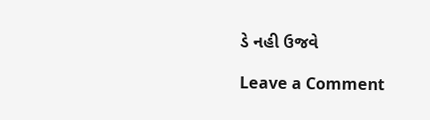ડે નહી ઉજવે

Leave a Comment